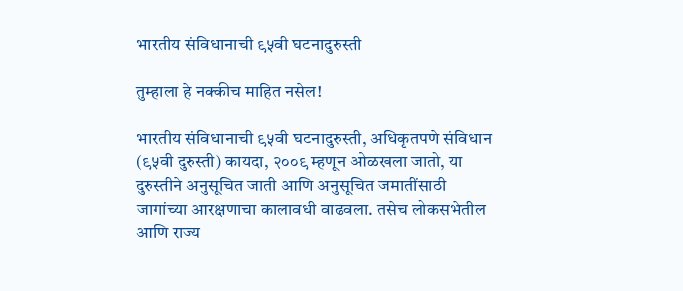भारतीय संविधानाची ९५वी घटनादुरुस्ती

तुम्हाला हे नक्कीच माहित नसेल!

भारतीय संविधानाची ९५वी घटनादुरुस्ती, अधिकृतपणे संविधान (९५वी दुरुस्ती) कायदा, २००९ म्हणून ओळखला जातो, या दुरुस्तीने अनुसूचित जाती आणि अनुसूचित जमातींसाठी जागांच्या आरक्षणाचा कालावधी वाढवला. तसेच लोकसभेतील आणि राज्य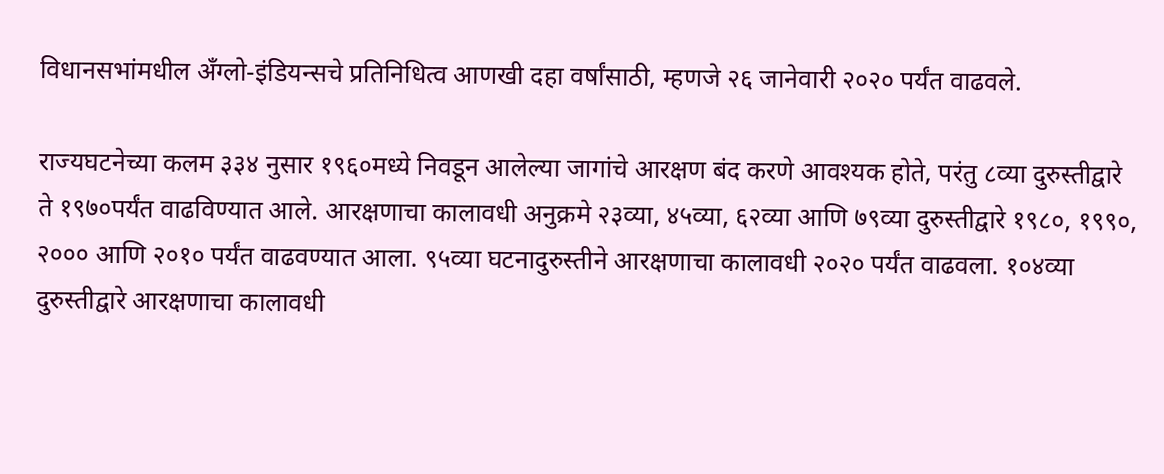विधानसभांमधील अँग्लो-इंडियन्सचे प्रतिनिधित्व आणखी दहा वर्षांसाठी, म्हणजे २६ जानेवारी २०२० पर्यंत वाढवले.

राज्यघटनेच्या कलम ३३४ नुसार १९६०मध्ये निवडून आलेल्या जागांचे आरक्षण बंद करणे आवश्यक होते, परंतु ८व्या दुरुस्तीद्वारे ते १९७०पर्यंत वाढविण्यात आले. आरक्षणाचा कालावधी अनुक्रमे २३व्या, ४५व्या, ६२व्या आणि ७९व्या दुरुस्तीद्वारे १९८०, १९९०, २००० आणि २०१० पर्यंत वाढवण्यात आला. ९५व्या घटनादुरुस्तीने आरक्षणाचा कालावधी २०२० पर्यंत वाढवला. १०४व्या दुरुस्तीद्वारे आरक्षणाचा कालावधी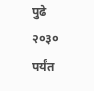पुढे २०३० पर्यंत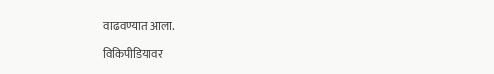वाढवण्यात आला.

विकिपीडियावर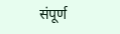संपूर्ण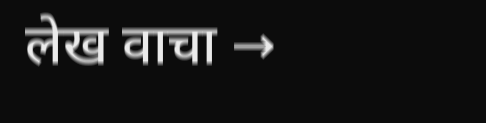लेख वाचा →